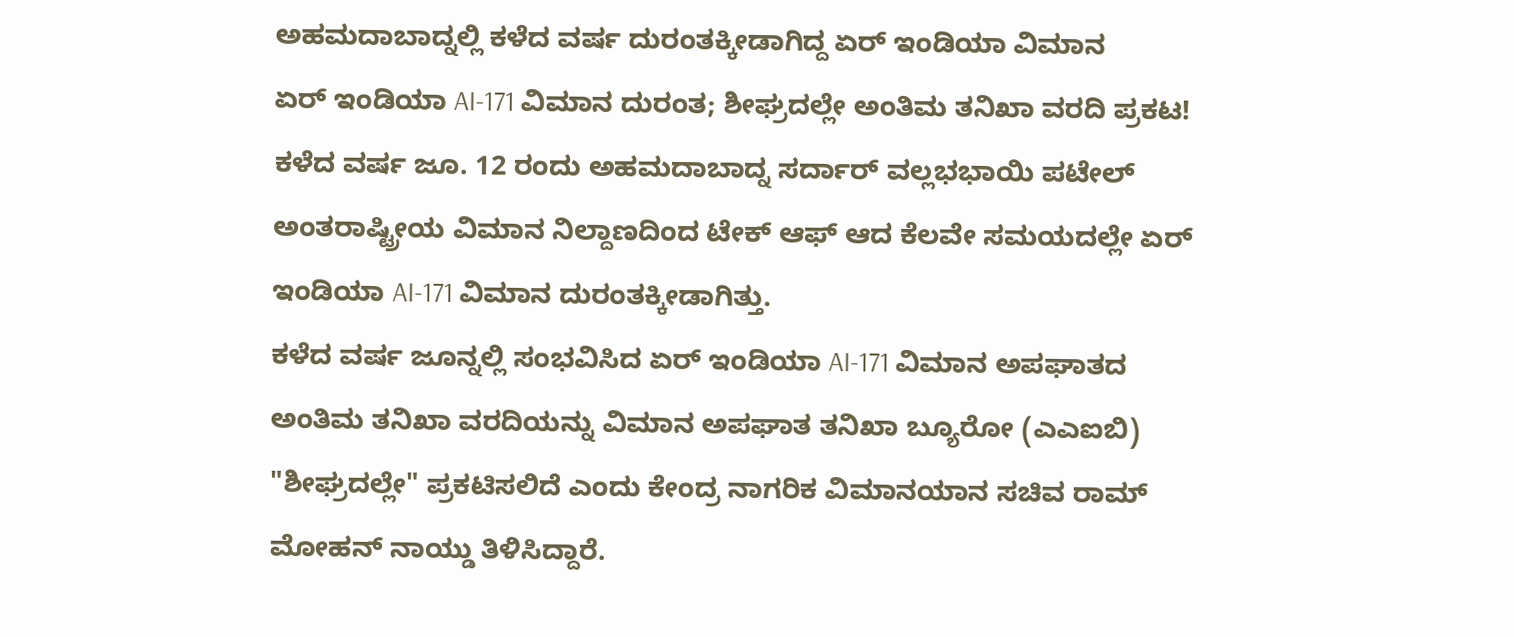ಅಹಮದಾಬಾದ್ನಲ್ಲಿ ಕಳೆದ ವರ್ಷ ದುರಂತಕ್ಕೀಡಾಗಿದ್ದ ಏರ್ ಇಂಡಿಯಾ ವಿಮಾನ
ಏರ್ ಇಂಡಿಯಾ AI-171 ವಿಮಾನ ದುರಂತ; ಶೀಘ್ರದಲ್ಲೇ ಅಂತಿಮ ತನಿಖಾ ವರದಿ ಪ್ರಕಟ!
ಕಳೆದ ವರ್ಷ ಜೂ. 12 ರಂದು ಅಹಮದಾಬಾದ್ನ ಸರ್ದಾರ್ ವಲ್ಲಭಭಾಯಿ ಪಟೇಲ್ ಅಂತರಾಷ್ಟ್ರೀಯ ವಿಮಾನ ನಿಲ್ದಾಣದಿಂದ ಟೇಕ್ ಆಫ್ ಆದ ಕೆಲವೇ ಸಮಯದಲ್ಲೇ ಏರ್ ಇಂಡಿಯಾ AI-171 ವಿಮಾನ ದುರಂತಕ್ಕೀಡಾಗಿತ್ತು.
ಕಳೆದ ವರ್ಷ ಜೂನ್ನಲ್ಲಿ ಸಂಭವಿಸಿದ ಏರ್ ಇಂಡಿಯಾ AI-171 ವಿಮಾನ ಅಪಘಾತದ ಅಂತಿಮ ತನಿಖಾ ವರದಿಯನ್ನು ವಿಮಾನ ಅಪಘಾತ ತನಿಖಾ ಬ್ಯೂರೋ (ಎಎಐಬಿ) "ಶೀಘ್ರದಲ್ಲೇ" ಪ್ರಕಟಿಸಲಿದೆ ಎಂದು ಕೇಂದ್ರ ನಾಗರಿಕ ವಿಮಾನಯಾನ ಸಚಿವ ರಾಮ್ ಮೋಹನ್ ನಾಯ್ಡು ತಿಳಿಸಿದ್ದಾರೆ.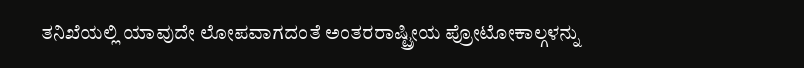ತನಿಖೆಯಲ್ಲಿ ಯಾವುದೇ ಲೋಪವಾಗದಂತೆ ಅಂತರರಾಷ್ಟ್ರೀಯ ಪ್ರೋಟೋಕಾಲ್ಗಳನ್ನು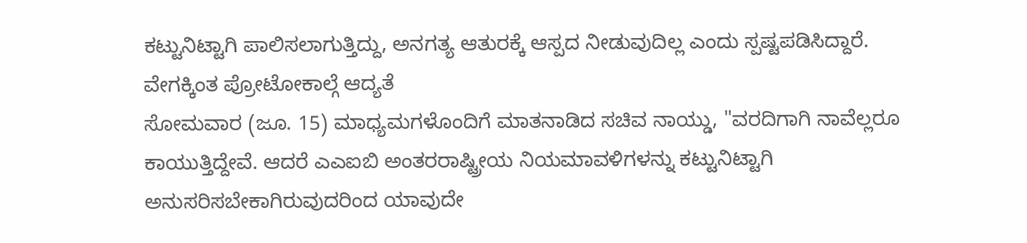ಕಟ್ಟುನಿಟ್ಟಾಗಿ ಪಾಲಿಸಲಾಗುತ್ತಿದ್ದು, ಅನಗತ್ಯ ಆತುರಕ್ಕೆ ಆಸ್ಪದ ನೀಡುವುದಿಲ್ಲ ಎಂದು ಸ್ಪಷ್ಟಪಡಿಸಿದ್ದಾರೆ.
ವೇಗಕ್ಕಿಂತ ಪ್ರೋಟೋಕಾಲ್ಗೆ ಆದ್ಯತೆ
ಸೋಮವಾರ (ಜೂ. 15) ಮಾಧ್ಯಮಗಳೊಂದಿಗೆ ಮಾತನಾಡಿದ ಸಚಿವ ನಾಯ್ಡು, "ವರದಿಗಾಗಿ ನಾವೆಲ್ಲರೂ ಕಾಯುತ್ತಿದ್ದೇವೆ. ಆದರೆ ಎಎಐಬಿ ಅಂತರರಾಷ್ಟ್ರೀಯ ನಿಯಮಾವಳಿಗಳನ್ನು ಕಟ್ಟುನಿಟ್ಟಾಗಿ ಅನುಸರಿಸಬೇಕಾಗಿರುವುದರಿಂದ ಯಾವುದೇ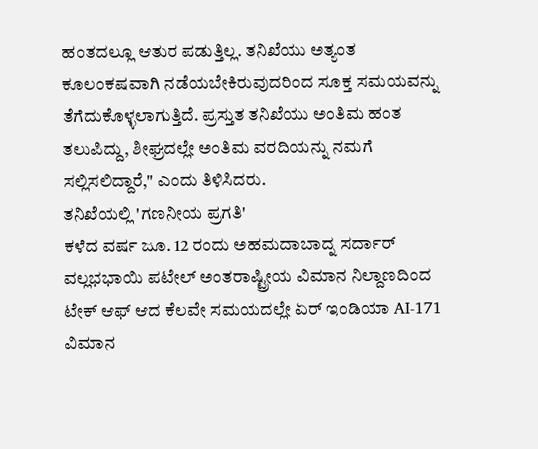ಹಂತದಲ್ಲೂ ಆತುರ ಪಡುತ್ತಿಲ್ಲ. ತನಿಖೆಯು ಅತ್ಯಂತ ಕೂಲಂಕಷವಾಗಿ ನಡೆಯಬೇಕಿರುವುದರಿಂದ ಸೂಕ್ತ ಸಮಯವನ್ನು ತೆಗೆದುಕೊಳ್ಳಲಾಗುತ್ತಿದೆ. ಪ್ರಸ್ತುತ ತನಿಖೆಯು ಅಂತಿಮ ಹಂತ ತಲುಪಿದ್ದು, ಶೀಘ್ರದಲ್ಲೇ ಅಂತಿಮ ವರದಿಯನ್ನು ನಮಗೆ ಸಲ್ಲಿಸಲಿದ್ದಾರೆ," ಎಂದು ತಿಳಿಸಿದರು.
ತನಿಖೆಯಲ್ಲಿ 'ಗಣನೀಯ ಪ್ರಗತಿ'
ಕಳೆದ ವರ್ಷ ಜೂ. 12 ರಂದು ಅಹಮದಾಬಾದ್ನ ಸರ್ದಾರ್ ವಲ್ಲಭಭಾಯಿ ಪಟೇಲ್ ಅಂತರಾಷ್ಟ್ರೀಯ ವಿಮಾನ ನಿಲ್ದಾಣದಿಂದ ಟೇಕ್ ಆಫ್ ಆದ ಕೆಲವೇ ಸಮಯದಲ್ಲೇ ಏರ್ ಇಂಡಿಯಾ AI-171 ವಿಮಾನ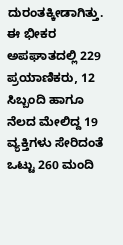ದುರಂತಕ್ಕೀಡಾಗಿತ್ತು. ಈ ಭೀಕರ ಅಪಘಾತದಲ್ಲಿ 229 ಪ್ರಯಾಣಿಕರು, 12 ಸಿಬ್ಬಂದಿ ಹಾಗೂ ನೆಲದ ಮೇಲಿದ್ದ 19 ವ್ಯಕ್ತಿಗಳು ಸೇರಿದಂತೆ ಒಟ್ಟು 260 ಮಂದಿ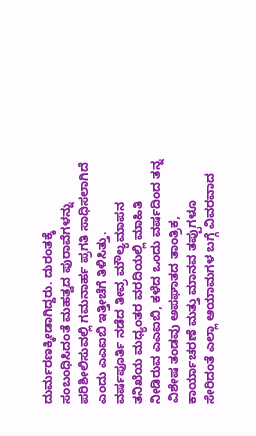ದುರ್ಮರಣಕ್ಕೀಡಾಗಿದ್ದರು. ದುರಂತಕ್ಕೆ ಸಂಬಂಧಿಸಿದಂತೆ ಮಹತ್ವದ ಪುರಾವೆಗಳನ್ನು ಪರಿಶೀಲಿಸುವಲ್ಲಿ ಗಮನಾರ್ಹ ಪ್ರಗತಿ ಸಾಧಿಸಲಾಗಿದೆ ಎಂದು ಎಎಐಬಿ ಇತ್ತೀಚೆಗೆ ತಿಳಿಸಿತ್ತು.
ವರ್ಷಪೂರ್ತಿ ನಡೆದ ತೀವ್ರ ಮೌಲ್ಯಮಾಪನ
ತನಿಖೆಯ ಮಧ್ಯಂತರ ವರದಿಯಲ್ಲಿ ಮಾಹಿತಿ ನೀಡಿರುವ ಎಎಐಬಿ, ಕಳೆದ ಒಂದು ವರ್ಷದಿಂದ ತನ್ನ ವಿಶೇಷ ತಂಡವು ಅಪಘಾತದ ತಾಂತ್ರಿಕ, ಕಾರ್ಯಾಚರಣೆ ಮತ್ತು ಮಾನವ ತಪ್ಪುಗಳೂ ಸೇರಿದಂತೆ ಎಲ್ಲಾ ಆಯಾಮಗಳ ಬಗ್ಗೆ ವಿವರವಾದ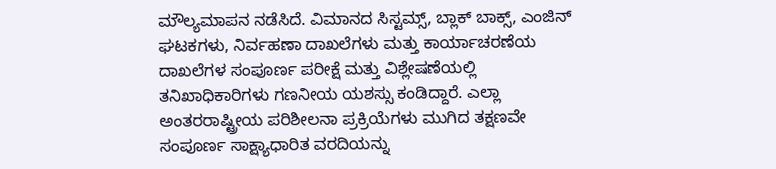ಮೌಲ್ಯಮಾಪನ ನಡೆಸಿದೆ. ವಿಮಾನದ ಸಿಸ್ಟಮ್ಸ್, ಬ್ಲಾಕ್ ಬಾಕ್ಸ್, ಎಂಜಿನ್ ಘಟಕಗಳು, ನಿರ್ವಹಣಾ ದಾಖಲೆಗಳು ಮತ್ತು ಕಾರ್ಯಾಚರಣೆಯ ದಾಖಲೆಗಳ ಸಂಪೂರ್ಣ ಪರೀಕ್ಷೆ ಮತ್ತು ವಿಶ್ಲೇಷಣೆಯಲ್ಲಿ ತನಿಖಾಧಿಕಾರಿಗಳು ಗಣನೀಯ ಯಶಸ್ಸು ಕಂಡಿದ್ದಾರೆ. ಎಲ್ಲಾ ಅಂತರರಾಷ್ಟ್ರೀಯ ಪರಿಶೀಲನಾ ಪ್ರಕ್ರಿಯೆಗಳು ಮುಗಿದ ತಕ್ಷಣವೇ ಸಂಪೂರ್ಣ ಸಾಕ್ಷ್ಯಾಧಾರಿತ ವರದಿಯನ್ನು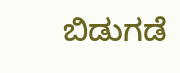ಬಿಡುಗಡೆ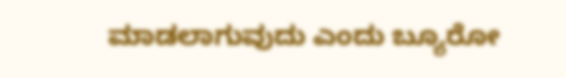ಮಾಡಲಾಗುವುದು ಎಂದು ಬ್ಯೂರೋ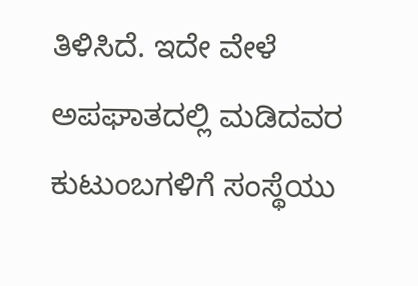ತಿಳಿಸಿದೆ. ಇದೇ ವೇಳೆ ಅಪಘಾತದಲ್ಲಿ ಮಡಿದವರ ಕುಟುಂಬಗಳಿಗೆ ಸಂಸ್ಥೆಯು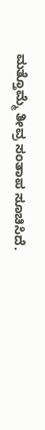ಮತ್ತೊಮ್ಮೆ ತೀವ್ರ ಸಂತಾಪ ಸೂಚಿಸಿದೆ.